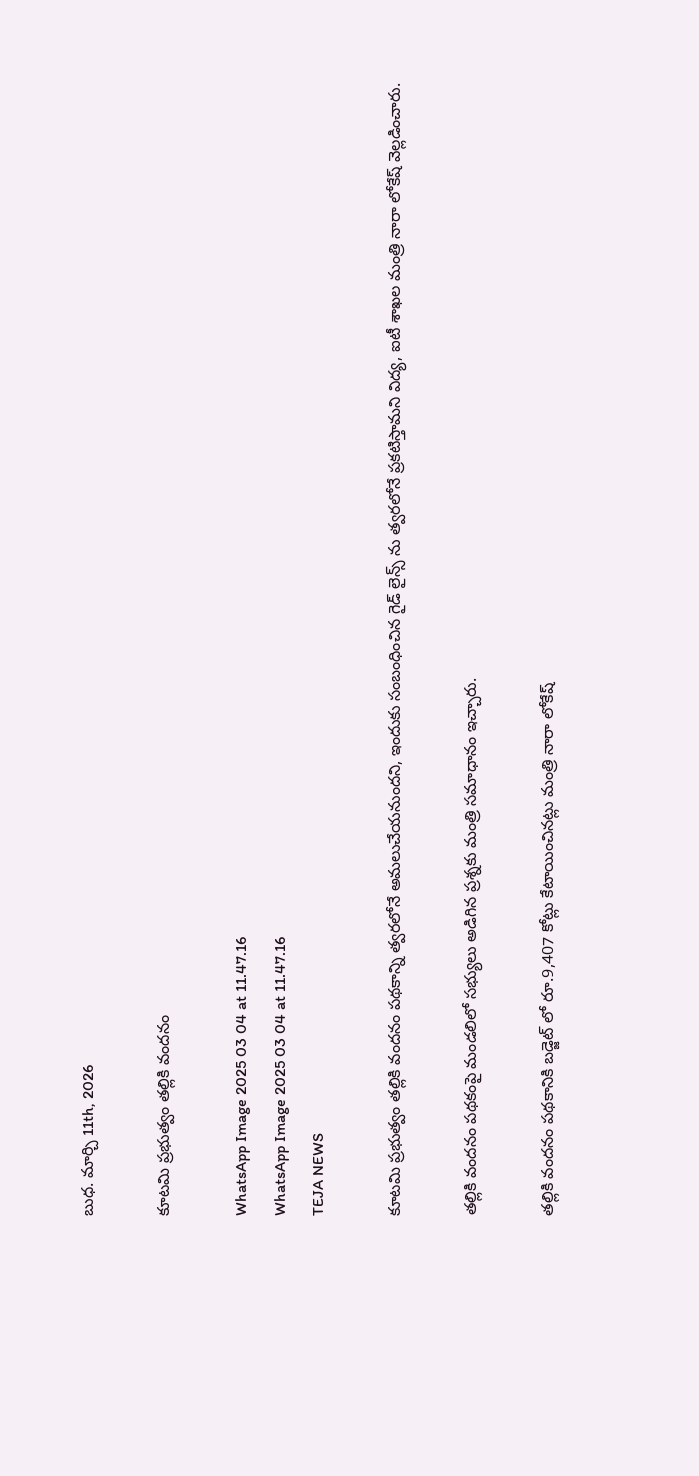బుధ. మార్చి 11th, 2026

కూటమి ప్రభుత్వం తల్లికి వందనం

WhatsApp Image 2025 03 04 at 11.47.16
WhatsApp Image 2025 03 04 at 11.47.16
TEJA NEWS

కూటమి ప్రభుత్వం తల్లికి వందనం పథకాన్ని త్వరలోనే అమలుచేయనుందని, ఇందుకు సంబంధించిన గైడ్ లైన్స్ ను త్వరలోనే ప్రకటిస్తామని విద్య, ఐటీ శాఖల మంత్రి నారా లోకేష్ వెల్లడించారు.

తల్లికి వందనం పథకంపై మండలిలో సభ్యులు అడిగిన ప్రశ్నకు మంత్రి సమాధానం ఇచ్చారు.

తల్లికి వందనం పథకానికి బడ్జెట్ లో రూ.9,407 కోట్లు కేటాయించినట్లు మంత్రి నారా లోకేష్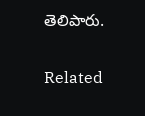తెలిపారు.

Related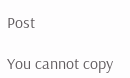Post

You cannot copy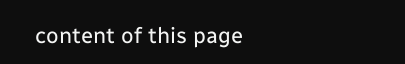content of this page